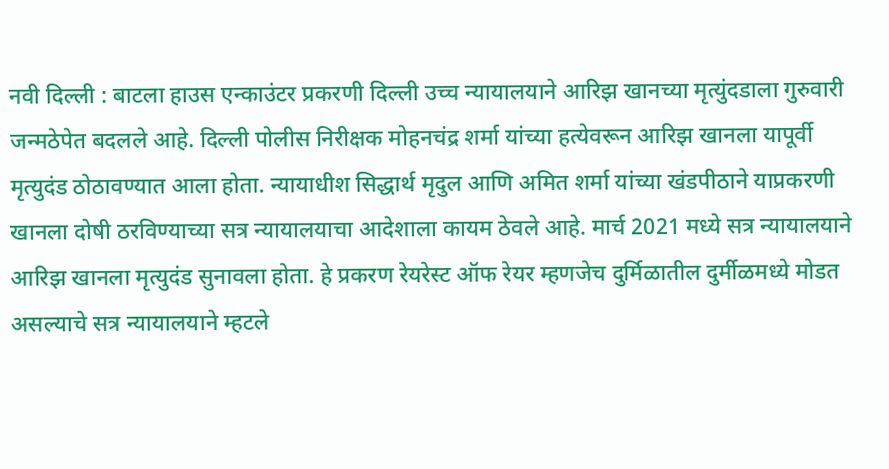नवी दिल्ली : बाटला हाउस एन्काउंटर प्रकरणी दिल्ली उच्च न्यायालयाने आरिझ खानच्या मृत्युंदडाला गुरुवारी जन्मठेपेत बदलले आहे. दिल्ली पोलीस निरीक्षक मोहनचंद्र शर्मा यांच्या हत्येवरून आरिझ खानला यापूर्वी मृत्युदंड ठोठावण्यात आला होता. न्यायाधीश सिद्धार्थ मृदुल आणि अमित शर्मा यांच्या खंडपीठाने याप्रकरणी खानला दोषी ठरविण्याच्या सत्र न्यायालयाचा आदेशाला कायम ठेवले आहे. मार्च 2021 मध्ये सत्र न्यायालयाने आरिझ खानला मृत्युदंड सुनावला होता. हे प्रकरण रेयरेस्ट ऑफ रेयर म्हणजेच दुर्मिळातील दुर्मीळमध्ये मोडत असल्याचे सत्र न्यायालयाने म्हटले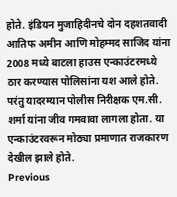होते. इंडियन मुजाहिदीनचे दोन दहशतवादी आतिफ अमीन आणि मोहम्मद साजिद यांना 2008 मध्ये बाटला हाउस एन्काउंटरमध्ये ठार करण्यास पोलिसांना यश आले होते. परंतु यादरम्यान पोलीस निरीक्षक एम.सी. शर्मा यांना जीव गमवावा लागला होता. या एन्काउंटरवरून मोठ्या प्रमाणात राजकारण देखील झाले होते.
Previous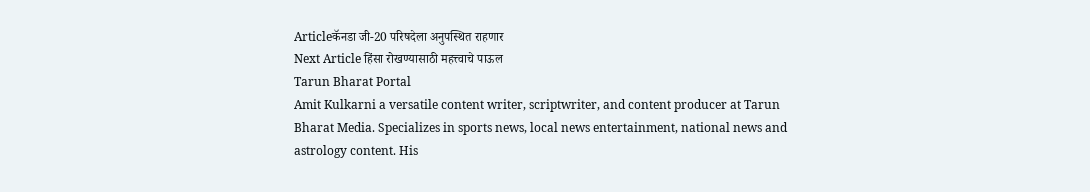Articleकॅनडा जी-20 परिषदेला अनुपस्थित राहणार
Next Article हिंसा रोखण्यासाठी महत्त्वाचे पाऊल
Tarun Bharat Portal
Amit Kulkarni a versatile content writer, scriptwriter, and content producer at Tarun Bharat Media. Specializes in sports news, local news entertainment, national news and astrology content. His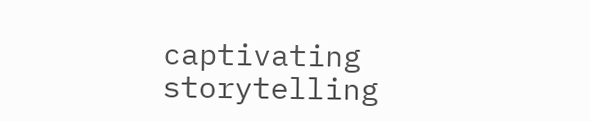captivating storytelling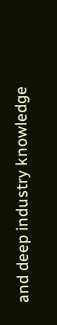and deep industry knowledge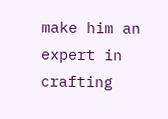make him an expert in crafting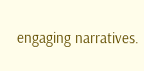engaging narratives.